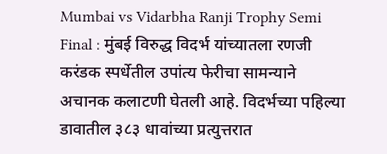Mumbai vs Vidarbha Ranji Trophy Semi Final : मुंबई विरुद्ध विदर्भ यांच्यातला रणजी करंडक स्पर्धेतील उपांत्य फेरीचा सामन्याने अचानक कलाटणी घेतली आहे. विदर्भच्या पहिल्या डावातील ३८३ धावांच्या प्रत्युत्तरात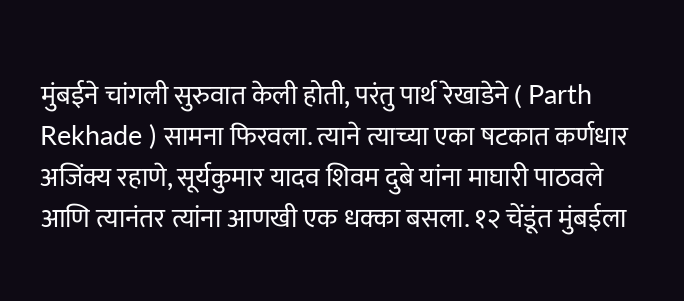मुंबईने चांगली सुरुवात केली होती, परंतु पार्थ रेखाडेने ( Parth Rekhade ) सामना फिरवला. त्याने त्याच्या एका षटकात कर्णधार अजिंक्य रहाणे, सूर्यकुमार यादव शिवम दुबे यांना माघारी पाठवले आणि त्यानंतर त्यांना आणखी एक धक्का बसला. १२ चेंडूंत मुंबईला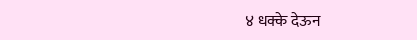४ धक्के देऊन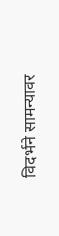विदर्भने सामन्यावर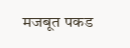मजबूत पकड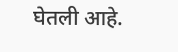घेतली आहे.